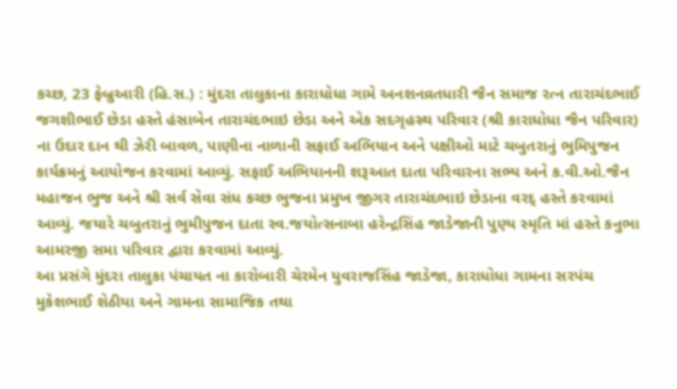કચ્છ, 23 ફેબ્રુઆરી (હિ.સ.) : મુંદરા તાલુકાના કારાધોધા ગામે અનશનવ્રતધારી જૈન સમાજ રત્ન તારાચંદભાઈ જગશીભાઈ છેડા હસ્તે હંસાબેન તારાચંદભાઇ છેડા અને એક સદગૃહસ્થ પરિવાર (શ્રી કારાધોધા જૈન પરિવાર) ના ઉદાર દાન થી ઝેરી બાવળ, પાણીના નાળાની સફાઈ અભિયાન અને પક્ષીઓ માટે ચબુતરાનું ભુમિપુજન કાર્યક્રમનું આયોજન કરવામાં આવ્યું. સફાઈ અભિયાનની શરૂઆત દાતા પરિવારના સભ્ય અને ક.વી.ઓ.જૈન મહાજન ભુજ અને શ્રી સર્વ સેવા સંધ કચ્છ ભુજના પ્રમુખ જીગર તારાચંદભાઇ છેડાના વરદ્ હસ્તે કરવામાં આવ્યું. જયારે ચબુતરાનું ભુમીપુજન દાતા સ્વ.જયોત્સનાબા હરેન્દ્રસિંહ જાડેજાની પુણ્ય સ્મૃતિ માં હસ્તે કનુભા આમરજી સમા પરિવાર દ્વારા કરવામાં આવ્યું.
આ પ્રસંગે મુંદરા તાલુકા પંચાયત ના કારોબારી ચેરમેન યુવરાજસિંહ જાડેજા, કારાધોધા ગામના સરપંચ મુકેશભાઈ શેઠીયા અને ગામના સામાજિક તથા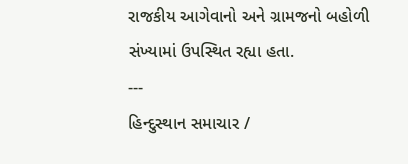રાજકીય આગેવાનો અને ગ્રામજનો બહોળી સંખ્યામાં ઉપસ્થિત રહ્યા હતા.
---
હિન્દુસ્થાન સમાચાર /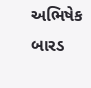અભિષેક બારડ